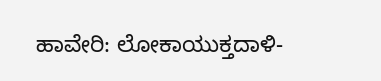ಹಾವೇರಿ: ಲೋಕಾಯುಕ್ತದಾಳಿ-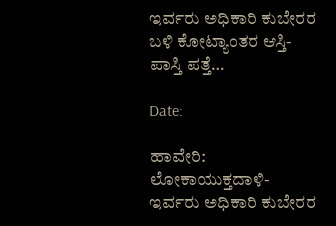ಇರ್ವರು ಅಧಿಕಾರಿ ಕುಬೇರರ ಬಳಿ ಕೋಟ್ಯಾಂತರ ಆಸ್ತಿ-ಪಾಸ್ತಿ ಪತ್ತೆ…

Date:

ಹಾವೇರಿ: ಲೋಕಾಯುಕ್ತದಾಳಿ-ಇರ್ವರು ಅಧಿಕಾರಿ ಕುಬೇರರ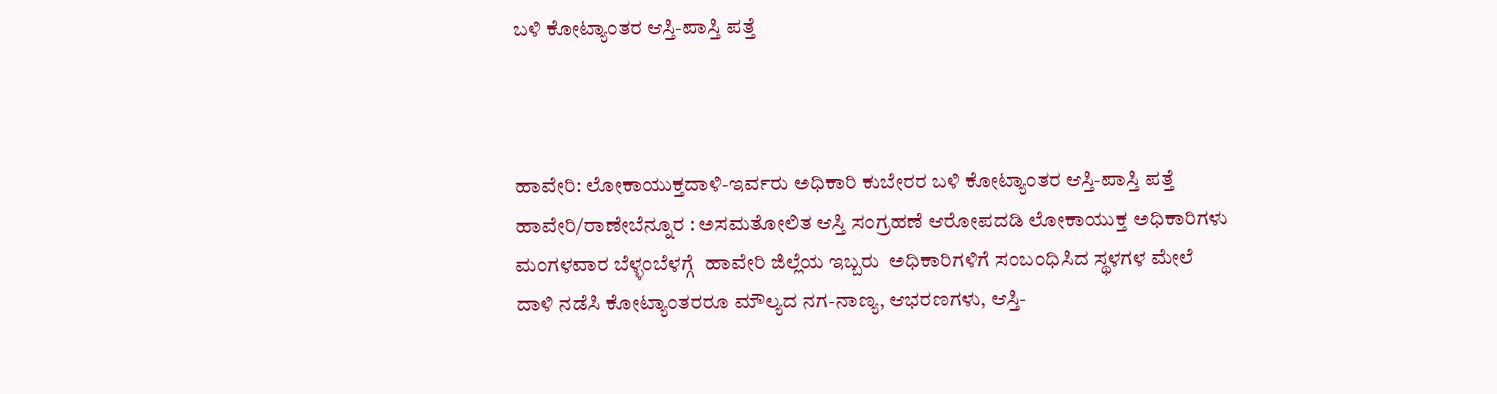ಬಳಿ ಕೋಟ್ಯಾಂತರ ಆಸ್ತಿ-ಪಾಸ್ತಿ ಪತ್ತೆ



ಹಾವೇರಿ: ಲೋಕಾಯುಕ್ತದಾಳಿ-ಇರ್ವರು ಅಧಿಕಾರಿ ಕುಬೇರರ ಬಳಿ ಕೋಟ್ಯಾಂತರ ಆಸ್ತಿ-ಪಾಸ್ತಿ ಪತ್ತೆ
ಹಾವೇರಿ/ರಾಣೇಬೆನ್ನೂರ : ಅಸಮತೋಲಿತ ಆಸ್ತಿ ಸಂಗ್ರಹಣೆ ಆರೋಪದಡಿ ಲೋಕಾಯುಕ್ತ ಅಧಿಕಾರಿಗಳು  ಮಂಗಳವಾರ ಬೆಳ್ಳಂಬೆಳಗ್ಗೆ  ಹಾವೇರಿ ಜಿಲ್ಲೆಯ ಇಬ್ಬರು  ಅಧಿಕಾರಿಗಳಿಗೆ ಸಂಬಂಧಿಸಿದ ಸ್ಥಳಗಳ ಮೇಲೆ ದಾಳಿ ನಡೆಸಿ ಕೋಟ್ಯಾಂತರರೂ ಮೌಲ್ಯದ ನಗ-ನಾಣ್ಯ, ಆಭರಣಗಳು, ಆಸ್ತಿ-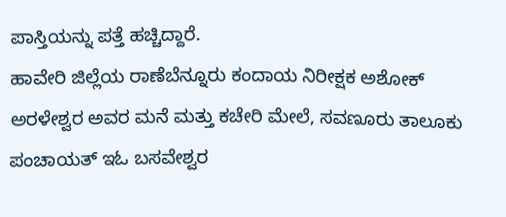ಪಾಸ್ತಿಯನ್ನು ಪತ್ತೆ ಹಚ್ಚಿದ್ದಾರೆ.
ಹಾವೇರಿ ಜಿಲ್ಲೆಯ ರಾಣೆಬೆನ್ನೂರು ಕಂದಾಯ ನಿರೀಕ್ಷಕ ಅಶೋಕ್ ಅರಳೇಶ್ವರ ಅವರ ಮನೆ ಮತ್ತು ಕಚೇರಿ ಮೇಲೆ, ಸವಣೂರು ತಾಲೂಕು ಪಂಚಾಯತ್ ಇಓ ಬಸವೇಶ್ವರ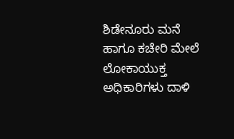ಶಿಡೇನೂರು ಮನೆ ಹಾಗೂ ಕಚೇರಿ ಮೇಲೆ ಲೋಕಾಯುಕ್ತ ಅಧಿಕಾರಿಗಳು ದಾಳಿ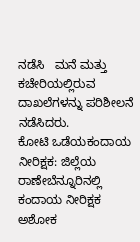ನಡೆಸಿ   ಮನೆ ಮತ್ತು ಕಚೇರಿಯಲ್ಲಿರುವ ದಾಖಲೆಗಳನ್ನು ಪರಿಶೀಲನೆ ನಡೆಸಿದರು.
ಕೋಟಿ ಒಡೆಯಕಂದಾಯ ನೀರಿಕ್ಷಕ: ಜಿಲ್ಲೆಯ  ರಾಣೇಬೆನ್ನೂರಿನಲ್ಲಿ ಕಂದಾಯ ನೀರಿಕ್ಷಕ ಅಶೋಕ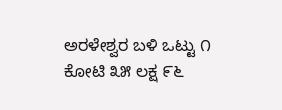ಅರಳೇಶ್ವರ ಬಳಿ ಒಟ್ಟು ೧ ಕೋಟಿ ೩೫ ಲಕ್ಷ ೯೬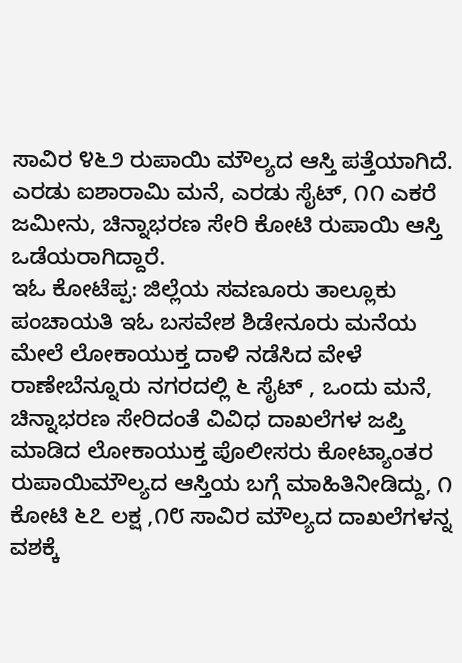ಸಾವಿರ ೪೬೨ ರುಪಾಯಿ ಮೌಲ್ಯದ ಆಸ್ತಿ ಪತ್ತೆಯಾಗಿದೆ. ಎರಡು ಐಶಾರಾಮಿ ಮನೆ, ಎರಡು ಸೈಟ್, ೧೧ ಎಕರೆ ಜಮೀನು, ಚಿನ್ನಾಭರಣ ಸೇರಿ ಕೋಟಿ ರುಪಾಯಿ ಆಸ್ತಿ ಒಡೆಯರಾಗಿದ್ದಾರೆ.
ಇಓ ಕೋಟೆಪ್ಪ: ಜಿಲ್ಲೆಯ ಸವಣೂರು ತಾಲ್ಲೂಕು ಪಂಚಾಯತಿ ಇಓ ಬಸವೇಶ ಶಿಡೇನೂರು ಮನೆಯ ಮೇಲೆ ಲೋಕಾಯುಕ್ತ ದಾಳಿ ನಡೆಸಿದ ವೇಳೆ ರಾಣೇಬೆನ್ನೂರು ನಗರದಲ್ಲಿ ೬ ಸೈಟ್ , ಒಂದು ಮನೆ, ಚಿನ್ನಾಭರಣ ಸೇರಿದಂತೆ ವಿವಿಧ ದಾಖಲೆಗಳ ಜಪ್ತಿ ಮಾಡಿದ ಲೋಕಾಯುಕ್ತ ಪೊಲೀಸರು ಕೋಟ್ಯಾಂತರ ರುಪಾಯಿಮೌಲ್ಯದ ಆಸ್ತಿಯ ಬಗ್ಗೆ ಮಾಹಿತಿನೀಡಿದ್ದು, ೧ ಕೋಟಿ ೬೭ ಲಕ್ಷ ,೧೮ ಸಾವಿರ ಮೌಲ್ಯದ ದಾಖಲೆಗಳನ್ನ ವಶಕ್ಕೆ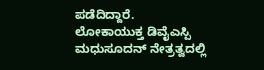ಪಡೆದಿದ್ದಾರೆ.
ಲೋಕಾಯುಕ್ತ ಡಿವೈಎಸ್ಪಿ ಮಧುಸೂದನ್ ನೇತ್ರತ್ವದಲ್ಲಿ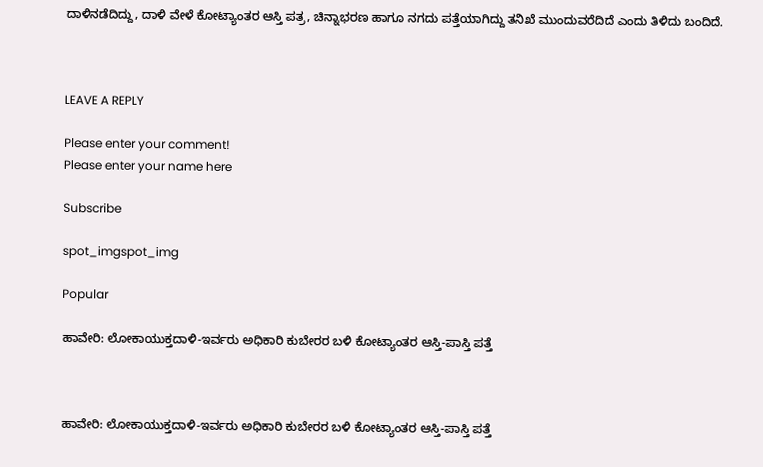ದಾಳಿನಡೆದಿದ್ದು, ದಾಳಿ ವೇಳೆ ಕೋಟ್ಯಾಂತರ ಆಸ್ತಿ ಪತ್ರ, ಚಿನ್ನಾಭರಣ ಹಾಗೂ ನಗದು ಪತ್ತೆಯಾಗಿದ್ದು ತನಿಖೆ ಮುಂದುವರೆದಿದೆ ಎಂದು ತಿಳಿದು ಬಂದಿದೆ.



LEAVE A REPLY

Please enter your comment!
Please enter your name here

Subscribe

spot_imgspot_img

Popular

ಹಾವೇರಿ: ಲೋಕಾಯುಕ್ತದಾಳಿ-ಇರ್ವರು ಅಧಿಕಾರಿ ಕುಬೇರರ ಬಳಿ ಕೋಟ್ಯಾಂತರ ಆಸ್ತಿ-ಪಾಸ್ತಿ ಪತ್ತೆ



ಹಾವೇರಿ: ಲೋಕಾಯುಕ್ತದಾಳಿ-ಇರ್ವರು ಅಧಿಕಾರಿ ಕುಬೇರರ ಬಳಿ ಕೋಟ್ಯಾಂತರ ಆಸ್ತಿ-ಪಾಸ್ತಿ ಪತ್ತೆ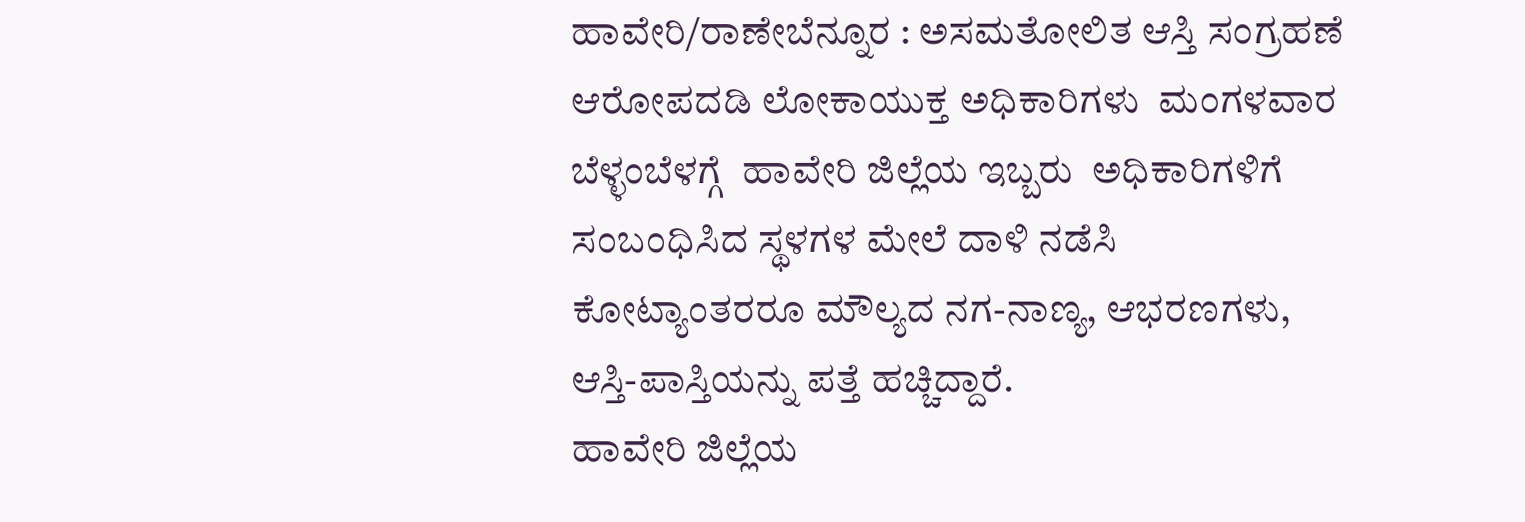ಹಾವೇರಿ/ರಾಣೇಬೆನ್ನೂರ : ಅಸಮತೋಲಿತ ಆಸ್ತಿ ಸಂಗ್ರಹಣೆ ಆರೋಪದಡಿ ಲೋಕಾಯುಕ್ತ ಅಧಿಕಾರಿಗಳು  ಮಂಗಳವಾರ ಬೆಳ್ಳಂಬೆಳಗ್ಗೆ  ಹಾವೇರಿ ಜಿಲ್ಲೆಯ ಇಬ್ಬರು  ಅಧಿಕಾರಿಗಳಿಗೆ ಸಂಬಂಧಿಸಿದ ಸ್ಥಳಗಳ ಮೇಲೆ ದಾಳಿ ನಡೆಸಿ ಕೋಟ್ಯಾಂತರರೂ ಮೌಲ್ಯದ ನಗ-ನಾಣ್ಯ, ಆಭರಣಗಳು, ಆಸ್ತಿ-ಪಾಸ್ತಿಯನ್ನು ಪತ್ತೆ ಹಚ್ಚಿದ್ದಾರೆ.
ಹಾವೇರಿ ಜಿಲ್ಲೆಯ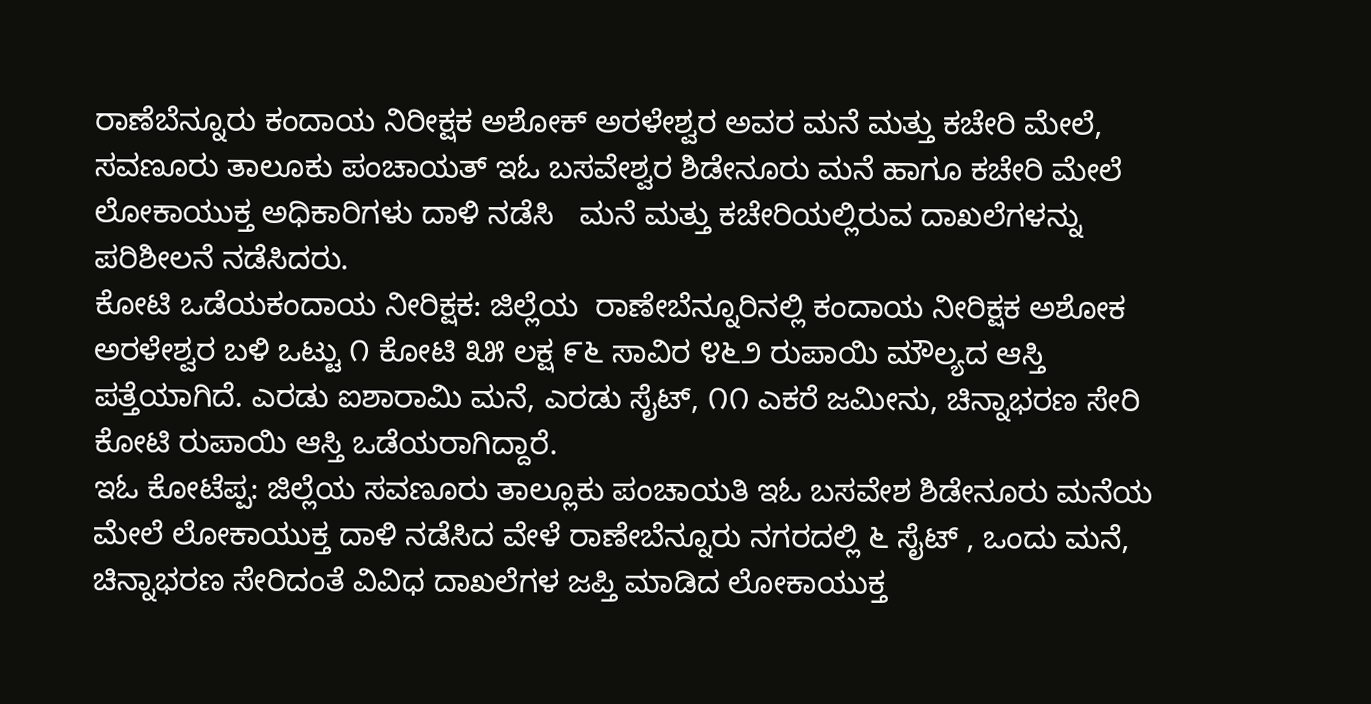ರಾಣೆಬೆನ್ನೂರು ಕಂದಾಯ ನಿರೀಕ್ಷಕ ಅಶೋಕ್ ಅರಳೇಶ್ವರ ಅವರ ಮನೆ ಮತ್ತು ಕಚೇರಿ ಮೇಲೆ, ಸವಣೂರು ತಾಲೂಕು ಪಂಚಾಯತ್ ಇಓ ಬಸವೇಶ್ವರ ಶಿಡೇನೂರು ಮನೆ ಹಾಗೂ ಕಚೇರಿ ಮೇಲೆ ಲೋಕಾಯುಕ್ತ ಅಧಿಕಾರಿಗಳು ದಾಳಿ ನಡೆಸಿ   ಮನೆ ಮತ್ತು ಕಚೇರಿಯಲ್ಲಿರುವ ದಾಖಲೆಗಳನ್ನು ಪರಿಶೀಲನೆ ನಡೆಸಿದರು.
ಕೋಟಿ ಒಡೆಯಕಂದಾಯ ನೀರಿಕ್ಷಕ: ಜಿಲ್ಲೆಯ  ರಾಣೇಬೆನ್ನೂರಿನಲ್ಲಿ ಕಂದಾಯ ನೀರಿಕ್ಷಕ ಅಶೋಕ ಅರಳೇಶ್ವರ ಬಳಿ ಒಟ್ಟು ೧ ಕೋಟಿ ೩೫ ಲಕ್ಷ ೯೬ ಸಾವಿರ ೪೬೨ ರುಪಾಯಿ ಮೌಲ್ಯದ ಆಸ್ತಿ ಪತ್ತೆಯಾಗಿದೆ. ಎರಡು ಐಶಾರಾಮಿ ಮನೆ, ಎರಡು ಸೈಟ್, ೧೧ ಎಕರೆ ಜಮೀನು, ಚಿನ್ನಾಭರಣ ಸೇರಿ ಕೋಟಿ ರುಪಾಯಿ ಆಸ್ತಿ ಒಡೆಯರಾಗಿದ್ದಾರೆ.
ಇಓ ಕೋಟೆಪ್ಪ: ಜಿಲ್ಲೆಯ ಸವಣೂರು ತಾಲ್ಲೂಕು ಪಂಚಾಯತಿ ಇಓ ಬಸವೇಶ ಶಿಡೇನೂರು ಮನೆಯ ಮೇಲೆ ಲೋಕಾಯುಕ್ತ ದಾಳಿ ನಡೆಸಿದ ವೇಳೆ ರಾಣೇಬೆನ್ನೂರು ನಗರದಲ್ಲಿ ೬ ಸೈಟ್ , ಒಂದು ಮನೆ, ಚಿನ್ನಾಭರಣ ಸೇರಿದಂತೆ ವಿವಿಧ ದಾಖಲೆಗಳ ಜಪ್ತಿ ಮಾಡಿದ ಲೋಕಾಯುಕ್ತ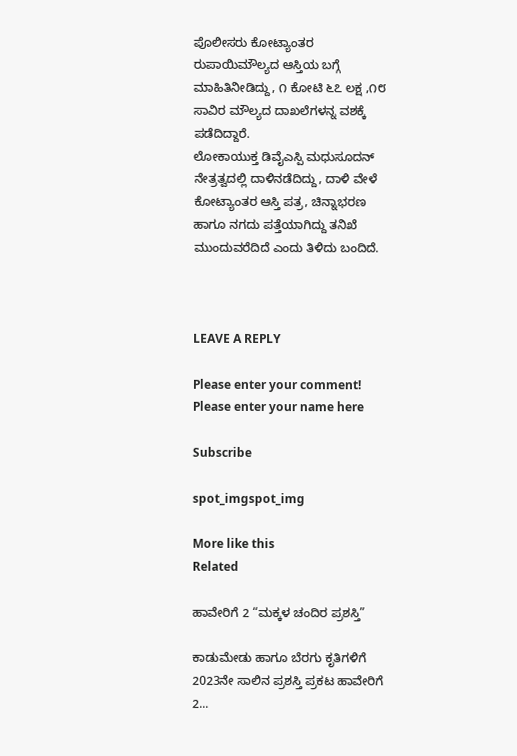ಪೊಲೀಸರು ಕೋಟ್ಯಾಂತರ ರುಪಾಯಿಮೌಲ್ಯದ ಆಸ್ತಿಯ ಬಗ್ಗೆ ಮಾಹಿತಿನೀಡಿದ್ದು, ೧ ಕೋಟಿ ೬೭ ಲಕ್ಷ ,೧೮ ಸಾವಿರ ಮೌಲ್ಯದ ದಾಖಲೆಗಳನ್ನ ವಶಕ್ಕೆ ಪಡೆದಿದ್ದಾರೆ.
ಲೋಕಾಯುಕ್ತ ಡಿವೈಎಸ್ಪಿ ಮಧುಸೂದನ್ ನೇತ್ರತ್ವದಲ್ಲಿ ದಾಳಿನಡೆದಿದ್ದು, ದಾಳಿ ವೇಳೆ ಕೋಟ್ಯಾಂತರ ಆಸ್ತಿ ಪತ್ರ, ಚಿನ್ನಾಭರಣ ಹಾಗೂ ನಗದು ಪತ್ತೆಯಾಗಿದ್ದು ತನಿಖೆ ಮುಂದುವರೆದಿದೆ ಎಂದು ತಿಳಿದು ಬಂದಿದೆ.



LEAVE A REPLY

Please enter your comment!
Please enter your name here

Subscribe

spot_imgspot_img

More like this
Related

ಹಾವೇರಿಗೆ 2 “ಮಕ್ಕಳ ಚಂದಿರ ಪ್ರಶಸ್ತಿ”

ಕಾಡುಮೇಡು ಹಾಗೂ ಬೆರಗು ಕೃತಿಗಳಿಗೆ 2023ನೇ ಸಾಲಿನ ಪ್ರಶಸ್ತಿ ಪ್ರಕಟ ಹಾವೇರಿಗೆ 2...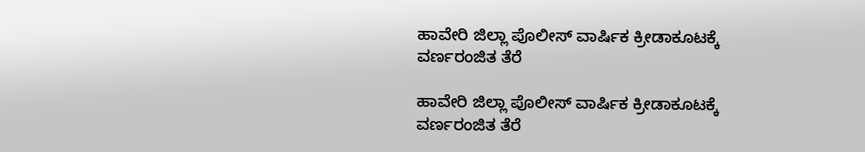ಹಾವೇರಿ ಜಿಲ್ಲಾ ಪೊಲೀಸ್ ವಾರ್ಷಿಕ ಕ್ರೀಡಾಕೂಟಕ್ಕೆ ವರ್ಣರಂಜಿತ ತೆರೆ

ಹಾವೇರಿ ಜಿಲ್ಲಾ ಪೊಲೀಸ್ ವಾರ್ಷಿಕ ಕ್ರೀಡಾಕೂಟಕ್ಕೆ ವರ್ಣರಂಜಿತ ತೆರೆ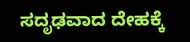ಸದೃಢವಾದ ದೇಹಕ್ಕೆ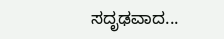ಸದೃಢವಾದ...